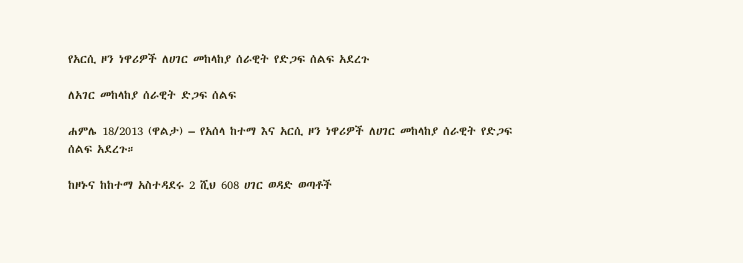የአርሲ ዞን ነዋሪዎች ለሀገር መከላከያ ሰራዊት የድጋፍ ሰልፍ አደረጉ

ለአገር መከላከያ ሰራዊት ድጋፍ ሰልፍ

ሐምሌ 18/2013 (ዋልታ) – የአሰላ ከተማ እና አርሲ ዞን ነዋሪዎች ለሀገር መከላከያ ሰራዊት የድጋፍ ሰልፍ አደረጉ።

ከዞኑና ከከተማ አስተዳደሩ 2 ሺህ 608 ሀገር ወዳድ ወጣቶች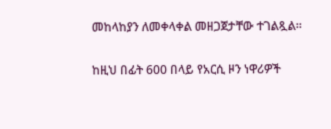መከላከያን ለመቀላቀል መዘጋጀታቸው ተገልጿል።

ከዚህ በፊት 600 በላይ የአርሲ ዞን ነዋሪዎች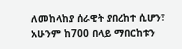ለመከላከያ ሰራዊት ያበረከተ ሲሆን፣ አሁንም ከ700 በላይ ማበርከቱን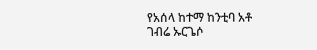የአሰላ ከተማ ከንቲባ አቶ ገብሬ ኡርጌሶ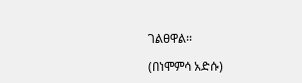ገልፀዋል፡፡

(በነሞምሳ አድሱ)